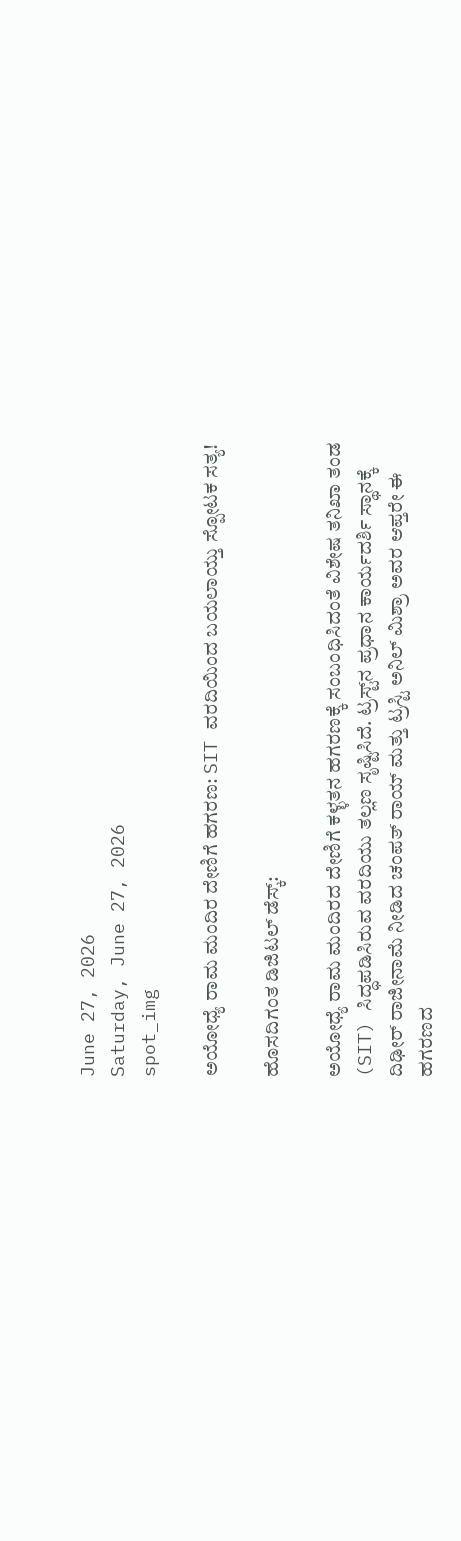June 27, 2026
Saturday, June 27, 2026
spot_img

ಅಯೋಧ್ಯೆ ರಾಮ ಮಂದಿರ ದೇಣಿಗೆ ಹಗರಣ: SIT ವರದಿಯಿಂದ ಬಯಲಾಯ್ತು ಸ್ಪೋಟಕ ಸತ್ಯ!

ಹೊಸದಿಗಂತ ಡಿಜಿಟಲ್ ಡೆಸ್ಕ್:

ಅಯೋಧ್ಯೆ ರಾಮ ಮಂದಿರದ ದೇಣಿಗೆ ಕಳ್ಳತನ ಹಗರಣಕ್ಕೆ ಸಂಬಂಧಿಸಿದಂತೆ ವಿಶೇಷ ತನಿಖಾ ತಂಡ (SIT) ಸಿದ್ಧಪಡಿಸಿರುವ ವರದಿಯು ತಲ್ಲಣ ಸೃಷ್ಟಿಸಿದೆ. ಟ್ರಸ್ಟ್‌ನ ಪ್ರಧಾನ ಕಾರ್ಯದರ್ಶಿ ಸ್ಥಾನಕ್ಕೆ ದಿಢೀರ್ ರಾಜೀನಾಮೆ ನೀಡಿದ ಚಂಪತ್ ರಾಯ್ ಮತ್ತು ಟ್ರಸ್ಟಿ ಅನಿಲ್ ಮಿಶ್ರಾ ಅವರ ಆಪ್ತರೇ ಈ ಹಗರಣದ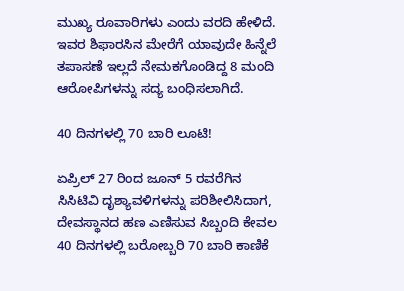ಮುಖ್ಯ ರೂವಾರಿಗಳು ಎಂದು ವರದಿ ಹೇಳಿದೆ. ಇವರ ಶಿಫಾರಸಿನ ಮೇರೆಗೆ ಯಾವುದೇ ಹಿನ್ನೆಲೆ ತಪಾಸಣೆ ಇಲ್ಲದೆ ನೇಮಕಗೊಂಡಿದ್ದ 8 ಮಂದಿ ಆರೋಪಿಗಳನ್ನು ಸದ್ಯ ಬಂಧಿಸಲಾಗಿದೆ.

40 ದಿನಗಳಲ್ಲಿ 70 ಬಾರಿ ಲೂಟಿ!

ಏಪ್ರಿಲ್ 27 ರಿಂದ ಜೂನ್ 5 ರವರೆಗಿನ ಸಿಸಿಟಿವಿ ದೃಶ್ಯಾವಳಿಗಳನ್ನು ಪರಿಶೀಲಿಸಿದಾಗ, ದೇವಸ್ಥಾನದ ಹಣ ಎಣಿಸುವ ಸಿಬ್ಬಂದಿ ಕೇವಲ 40 ದಿನಗಳಲ್ಲಿ ಬರೋಬ್ಬರಿ 70 ಬಾರಿ ಕಾಣಿಕೆ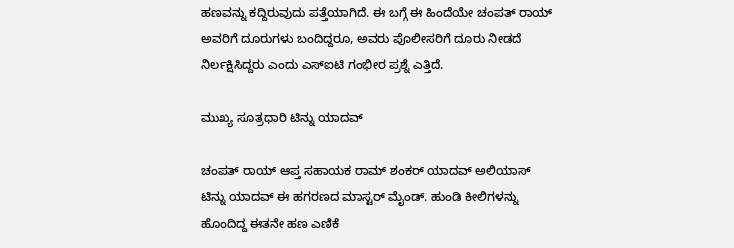ಹಣವನ್ನು ಕದ್ದಿರುವುದು ಪತ್ತೆಯಾಗಿದೆ. ಈ ಬಗ್ಗೆ ಈ ಹಿಂದೆಯೇ ಚಂಪತ್ ರಾಯ್ ಅವರಿಗೆ ದೂರುಗಳು ಬಂದಿದ್ದರೂ, ಅವರು ಪೊಲೀಸರಿಗೆ ದೂರು ನೀಡದೆ ನಿರ್ಲಕ್ಷಿಸಿದ್ದರು ಎಂದು ಎಸ್‌ಐಟಿ ಗಂಭೀರ ಪ್ರಶ್ನೆ ಎತ್ತಿದೆ.

ಮುಖ್ಯ ಸೂತ್ರಧಾರಿ ಟಿನ್ನು ಯಾದವ್

ಚಂಪತ್ ರಾಯ್ ಆಪ್ತ ಸಹಾಯಕ ರಾಮ್ ಶಂಕರ್ ಯಾದವ್ ಅಲಿಯಾಸ್ ಟಿನ್ನು ಯಾದವ್ ಈ ಹಗರಣದ ಮಾಸ್ಟರ್ ಮೈಂಡ್. ಹುಂಡಿ ಕೀಲಿಗಳನ್ನು ಹೊಂದಿದ್ದ ಈತನೇ ಹಣ ಎಣಿಕೆ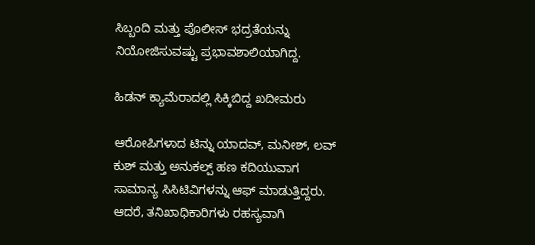ಸಿಬ್ಬಂದಿ ಮತ್ತು ಪೊಲೀಸ್ ಭದ್ರತೆಯನ್ನು ನಿಯೋಜಿಸುವಷ್ಟು ಪ್ರಭಾವಶಾಲಿಯಾಗಿದ್ದ.

ಹಿಡನ್ ಕ್ಯಾಮೆರಾದಲ್ಲಿ ಸಿಕ್ಕಿಬಿದ್ದ ಖದೀಮರು

ಆರೋಪಿಗಳಾದ ಟಿನ್ನು ಯಾದವ್, ಮನೀಶ್, ಲವ್ ಕುಶ್ ಮತ್ತು ಅನುಕಲ್ಪ್ ಹಣ ಕದಿಯುವಾಗ ಸಾಮಾನ್ಯ ಸಿಸಿಟಿವಿಗಳನ್ನು ಆಫ್ ಮಾಡುತ್ತಿದ್ದರು. ಆದರೆ, ತನಿಖಾಧಿಕಾರಿಗಳು ರಹಸ್ಯವಾಗಿ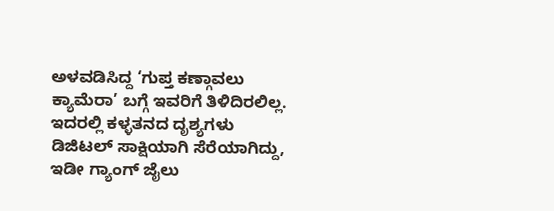ಅಳವಡಿಸಿದ್ದ ‘ಗುಪ್ತ ಕಣ್ಗಾವಲು ಕ್ಯಾಮೆರಾ’ ಬಗ್ಗೆ ಇವರಿಗೆ ತಿಳಿದಿರಲಿಲ್ಲ. ಇದರಲ್ಲಿ ಕಳ್ಳತನದ ದೃಶ್ಯಗಳು ಡಿಜಿಟಲ್ ಸಾಕ್ಷಿಯಾಗಿ ಸೆರೆಯಾಗಿದ್ದು, ಇಡೀ ಗ್ಯಾಂಗ್ ಜೈಲು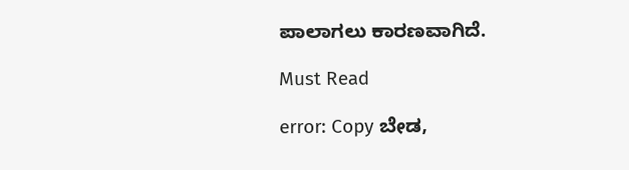ಪಾಲಾಗಲು ಕಾರಣವಾಗಿದೆ.

Must Read

error: Copy ಬೇಡ,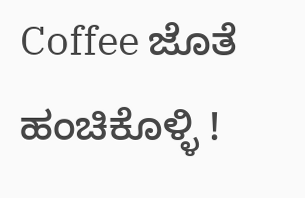Coffee ಜೊತೆ ಹಂಚಿಕೊಳ್ಳಿ !